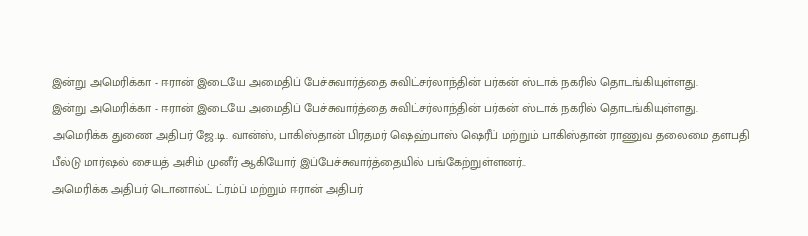இன்று அமெரிக்கா - ஈரான் இடையே அமைதிப் பேச்சுவார்த்தை சுவிட்சர்லாந்தின் பர்கன் ஸ்டாக் நகரில் தொடங்கியுள்ளது.
இன்று அமெரிக்கா - ஈரான் இடையே அமைதிப் பேச்சுவார்த்தை சுவிட்சர்லாந்தின் பர்கன் ஸ்டாக் நகரில் தொடங்கியுள்ளது.
அமெரிக்க துணை அதிபர் ஜே.டி. வான்ஸ், பாகிஸ்தான் பிரதமர் ஷெஹ்பாஸ் ஷெரீப் மற்றும் பாகிஸ்தான் ராணுவ தலைமை தளபதி பீல்டு மார்ஷல் சையத் அசிம் முனீர் ஆகியோர் இப்பேச்சுவார்த்தையில் பங்கேற்றுள்ளனர்..
அமெரிக்க அதிபர் டொனால்ட் ட்ரம்ப் மற்றும் ஈரான் அதிபர்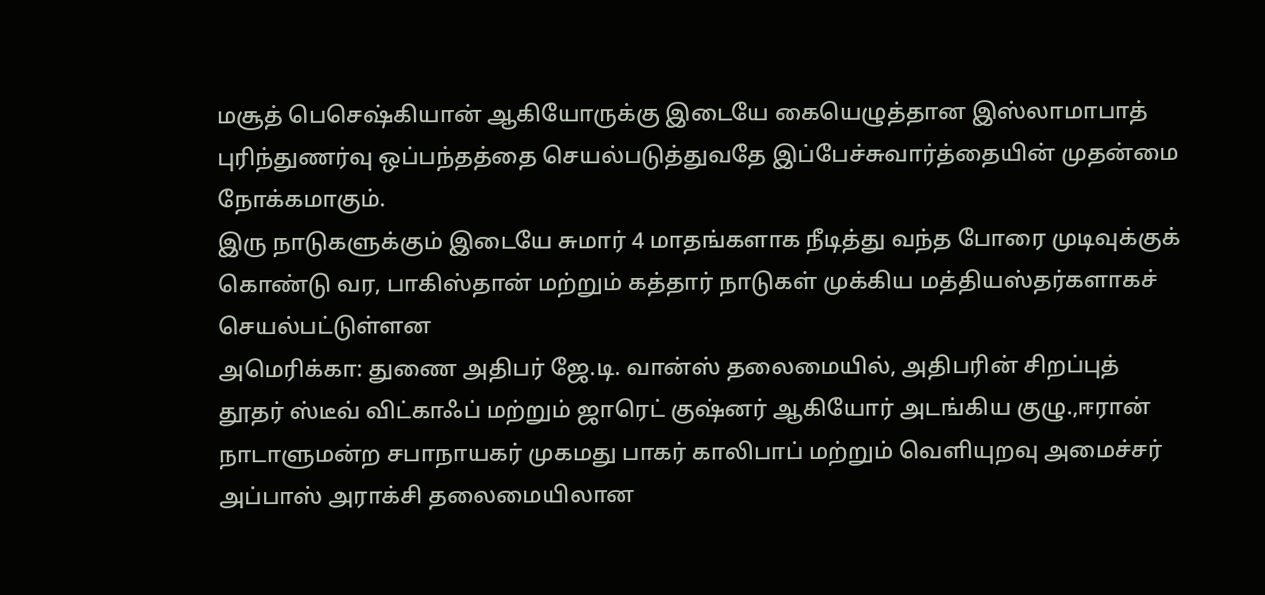மசூத் பெசெஷ்கியான் ஆகியோருக்கு இடையே கையெழுத்தான இஸ்லாமாபாத் புரிந்துணர்வு ஒப்பந்தத்தை செயல்படுத்துவதே இப்பேச்சுவார்த்தையின் முதன்மை நோக்கமாகும்.
இரு நாடுகளுக்கும் இடையே சுமார் 4 மாதங்களாக நீடித்து வந்த போரை முடிவுக்குக் கொண்டு வர, பாகிஸ்தான் மற்றும் கத்தார் நாடுகள் முக்கிய மத்தியஸ்தர்களாகச் செயல்பட்டுள்ளன
அமெரிக்கா: துணை அதிபர் ஜே.டி. வான்ஸ் தலைமையில், அதிபரின் சிறப்புத் தூதர் ஸ்டீவ் விட்காஃப் மற்றும் ஜாரெட் குஷ்னர் ஆகியோர் அடங்கிய குழு.,ஈரான் நாடாளுமன்ற சபாநாயகர் முகமது பாகர் காலிபாப் மற்றும் வெளியுறவு அமைச்சர் அப்பாஸ் அராக்சி தலைமையிலான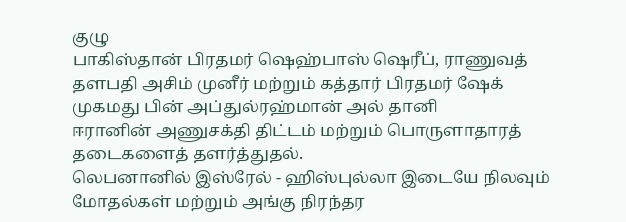குழு
பாகிஸ்தான் பிரதமர் ஷெஹ்பாஸ் ஷெரீப், ராணுவத் தளபதி அசிம் முனீர் மற்றும் கத்தார் பிரதமர் ஷேக் முகமது பின் அப்துல்ரஹ்மான் அல் தானி
ஈரானின் அணுசக்தி திட்டம் மற்றும் பொருளாதாரத் தடைகளைத் தளர்த்துதல்.
லெபனானில் இஸ்ரேல் - ஹிஸ்புல்லா இடையே நிலவும் மோதல்கள் மற்றும் அங்கு நிரந்தர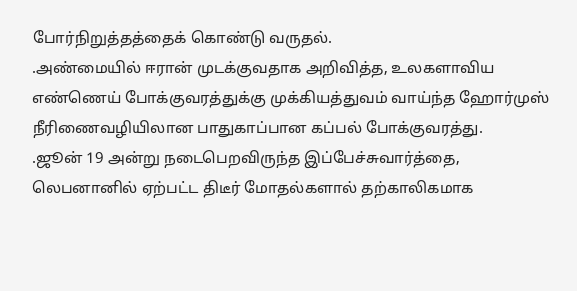போர்நிறுத்தத்தைக் கொண்டு வருதல்.
.அண்மையில் ஈரான் முடக்குவதாக அறிவித்த, உலகளாவிய எண்ணெய் போக்குவரத்துக்கு முக்கியத்துவம் வாய்ந்த ஹோர்முஸ் நீரிணைவழியிலான பாதுகாப்பான கப்பல் போக்குவரத்து.
.ஜூன் 19 அன்று நடைபெறவிருந்த இப்பேச்சுவார்த்தை, லெபனானில் ஏற்பட்ட திடீர் மோதல்களால் தற்காலிகமாக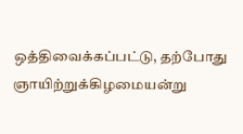ஒத்திவைக்கப்பட்டு, தற்போது ஞாயிற்றுக்கிழமையன்று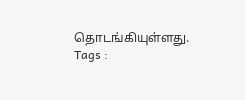தொடங்கியுள்ளது.
Tags :